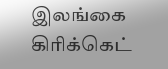இலங்கை கிரிக்கெட்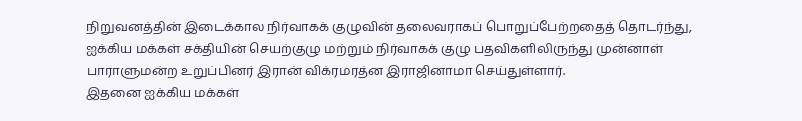நிறுவனத்தின் இடைக்கால நிர்வாகக் குழுவின் தலைவராகப் பொறுப்பேற்றதைத் தொடர்ந்து, ஐக்கிய மக்கள் சக்தியின் செயற்குழு மற்றும் நிர்வாகக் குழு பதவிகளிலிருந்து முன்னாள் பாராளுமன்ற உறுப்பினர் இரான் விக்ரமரத்ன இராஜினாமா செய்துள்ளார்.
இதனை ஐக்கிய மக்கள்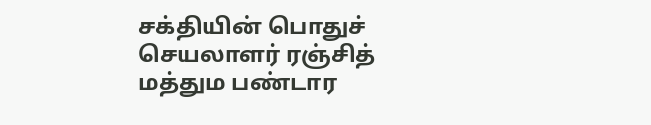சக்தியின் பொதுச் செயலாளர் ரஞ்சித் மத்தும பண்டார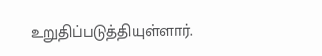உறுதிப்படுத்தியுள்ளார்.